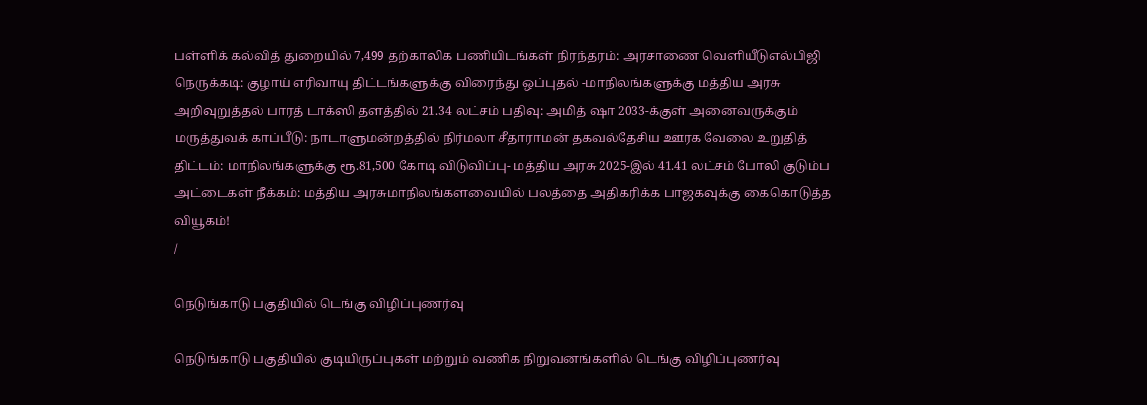பள்ளிக் கல்வித் துறையில் 7,499 தற்காலிக பணியிடங்கள் நிரந்தரம்: அரசாணை வெளியீடுஎல்பிஜி நெருக்கடி: குழாய் எரிவாயு திட்டங்களுக்கு விரைந்து ஒப்புதல் -மாநிலங்களுக்கு மத்திய அரசு அறிவுறுத்தல் பாரத் டாக்ஸி தளத்தில் 21.34 லட்சம் பதிவு: அமித் ஷா 2033-க்குள் அனைவருக்கும் மருத்துவக் காப்பீடு: நாடாளுமன்றத்தில் நிர்மலா சீதாராமன் தகவல்தேசிய ஊரக வேலை உறுதித் திட்டம்: மாநிலங்களுக்கு ரூ.81,500 கோடி விடுவிப்பு- மத்திய அரசு 2025-இல் 41.41 லட்சம் போலி குடும்ப அட்டைகள் நீக்கம்: மத்திய அரசுமாநிலங்களவையில் பலத்தை அதிகரிக்க பாஜகவுக்கு கைகொடுத்த வியூகம்!
/

நெடுங்காடு பகுதியில் டெங்கு விழிப்புணர்வு

நெடுங்காடு பகுதியில் குடியிருப்புகள் மற்றும் வணிக நிறுவனங்களில் டெங்கு விழிப்புணர்வு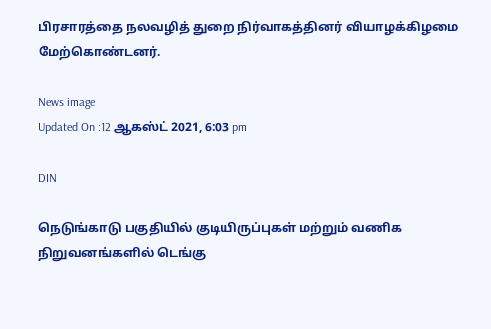பிரசாரத்தை நலவழித் துறை நிர்வாகத்தினர் வியாழக்கிழமை மேற்கொண்டனர்.

News image
Updated On :12 ஆகஸ்ட் 2021, 6:03 pm

DIN

நெடுங்காடு பகுதியில் குடியிருப்புகள் மற்றும் வணிக நிறுவனங்களில் டெங்கு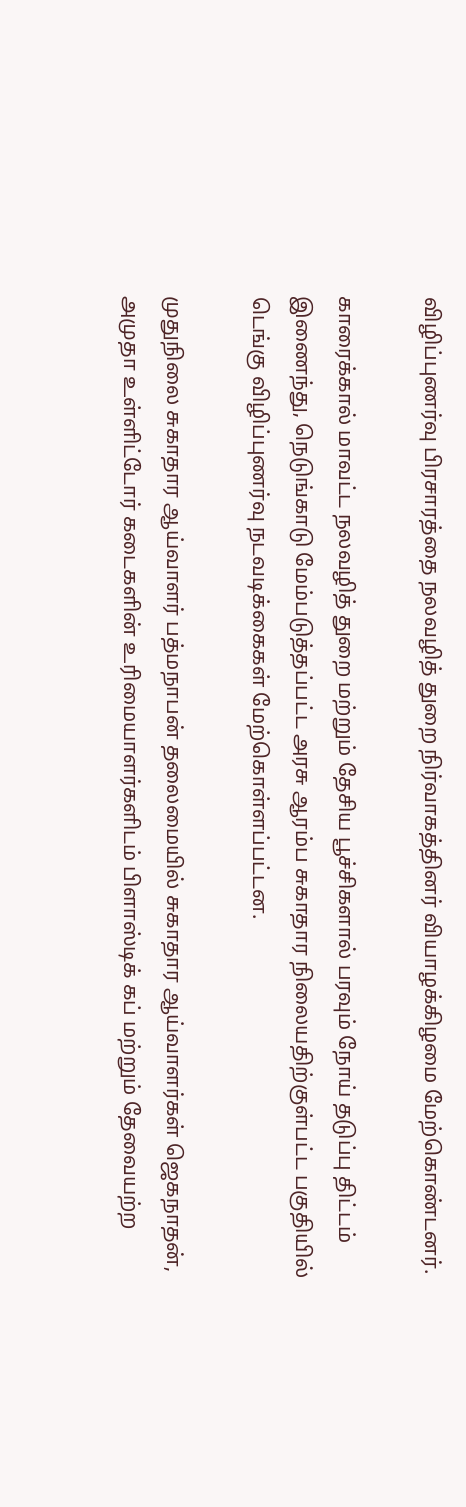விழிப்புணர்வு பிரசாரத்தை நலவழித் துறை நிர்வாகத்தினர் வியாழக்கிழமை மேற்கொண்டனர்.

காரைக்கால் மாவட்ட நலவழித் துறை மற்றும் தேசிய பூச்சிகளால் பரவும் நோய் தடுப்பு திட்டம் இணைந்து, நெடுங்காடு மேம்படுத்தப்பட்ட அரசு ஆரம்ப சுகாதார நிலையதிற்குள்பட்ட பகுதியில் டெங்கு விழிப்புணர்வு நடவடிக்கைகள் மேற்கொள்ளப்பட்டன.

முதுநிலை சுகாதார ஆய்வாளர் பத்மநாபன் தலைமையில் சுகாதார ஆய்வாளர்கள் ஜெகநாதன், அமுதா உள்ளிட்டோர் கடைகளின் உரிமையாளர்களிடம் பிளாஸ்டிக் கப் மற்றும் தேவையற்ற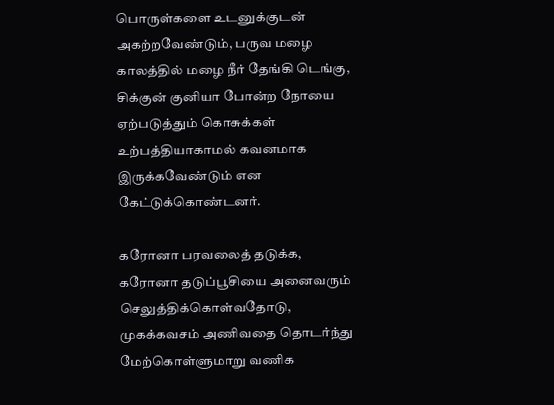பொருள்களை உடனுக்குடன் அகற்றவேண்டும், பருவ மழை காலத்தில் மழை நீர் தேங்கி டெங்கு, சிக்குன் குனியா போன்ற நோயை ஏற்படுத்தும் கொசுக்கள் உற்பத்தியாகாமல் கவனமாக இருக்கவேண்டும் என கேட்டுக்கொண்டனர்.

கரோனா பரவலைத் தடுக்க, கரோனா தடுப்பூசியை அனைவரும் செலுத்திக்கொள்வதோடு, முகக்கவசம் அணிவதை தொடர்ந்து மேற்கொள்ளுமாறு வணிக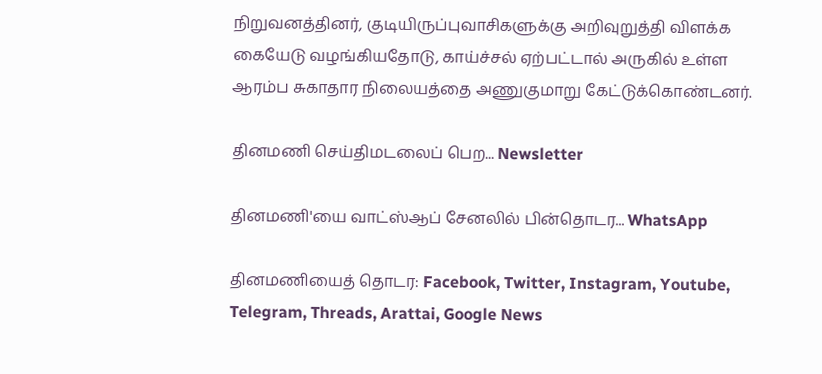நிறுவனத்தினர், குடியிருப்புவாசிகளுக்கு அறிவுறுத்தி விளக்க கையேடு வழங்கியதோடு, காய்ச்சல் ஏற்பட்டால் அருகில் உள்ள ஆரம்ப சுகாதார நிலையத்தை அணுகுமாறு கேட்டுக்கொண்டனர்.

தினமணி செய்திமடலைப் பெற... Newsletter

தினமணி'யை வாட்ஸ்ஆப் சேனலில் பின்தொடர... WhatsApp

தினமணியைத் தொடர: Facebook, Twitter, Instagram, Youtube, Telegram, Threads, Arattai, Google News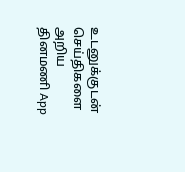உடனுக்குடன் செய்திகளை அறிய தினமணி App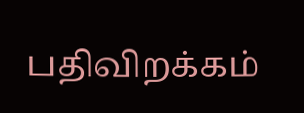பதிவிறக்கம்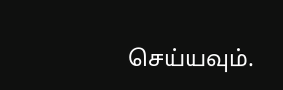செய்யவும்.